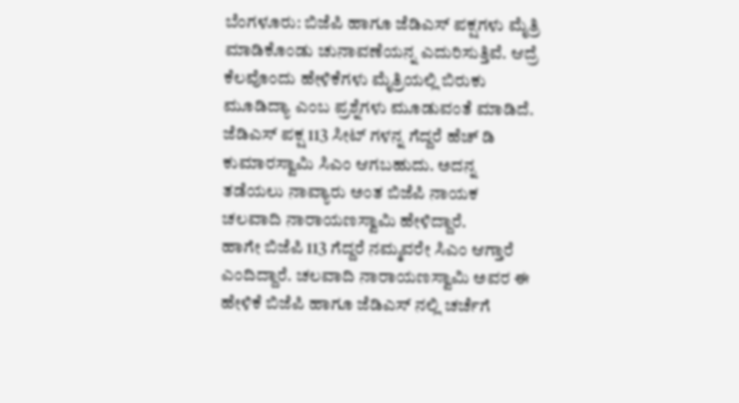ಬೆಂಗಳೂರು: ಬಿಜೆಪಿ ಹಾಗೂ ಜೆಡಿಎಸ್ ಪಕ್ಷಗಳು ಮೈತ್ರಿ ಮಾಡಿಕೊಂಡು ಚುನಾವಣೆಯನ್ನ ಎದುರಿಸುತ್ತಿವೆ. ಆದ್ರೆ ಕೆಲವೊಂದು ಹೇಳಿಕೆಗಳು ಮೈತ್ರಿಯಲ್ಲಿ ಬಿರುಕು ಮೂಡಿದ್ಯಾ ಎಂಬ ಪ್ರಶ್ನೆಗಳು ಮೂಡುವಂತೆ ಮಾಡಿದೆ. ಜೆಡಿಎಸ್ ಪಕ್ಷ 113 ಸೀಟ್ ಗಳನ್ನ ಗೆದ್ದರೆ ಹೆಚ್ ಡಿ ಕುಮಾರಸ್ವಾಮಿ ಸಿಎಂ ಆಗಬಹುದು. ಅದನ್ನ ತಡೆಯಲು ನಾವ್ಯಾರು ಅಂತ ಬಿಜೆಪಿ ನಾಯಕ ಚಲವಾದಿ ನಾರಾಯಣಸ್ವಾಮಿ ಹೇಳಿದ್ದಾರೆ.
ಹಾಗೇ ಬಿಜೆಪಿ 113 ಗೆದ್ದರೆ ನಮ್ಮವರೇ ಸಿಎಂ ಆಗ್ತಾರೆ ಎಂದಿದ್ದಾರೆ. ಚಲವಾದಿ ನಾರಾಯಣಸ್ವಾಮಿ ಅವರ ಈ ಹೇಳಿಕೆ ಬಿಜೆಪಿ ಹಾಗೂ ಜೆಡಿಎಸ್ ನಲ್ಲಿ ಚರ್ಚೆಗೆ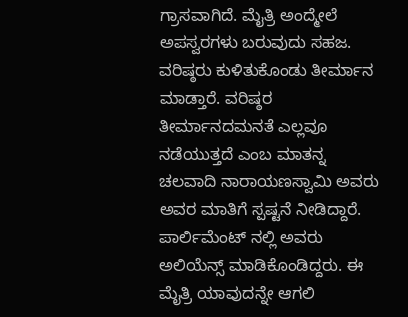ಗ್ರಾಸವಾಗಿದೆ. ಮೈತ್ರಿ ಅಂದ್ಮೇಲೆ ಅಪಸ್ವರಗಳು ಬರುವುದು ಸಹಜ. ವರಿಷ್ಠರು ಕುಳಿತುಕೊಂಡು ತೀರ್ಮಾನ ಮಾಡ್ತಾರೆ. ವರಿಷ್ಠರ ತೀರ್ಮಾನದಮನತೆ ಎಲ್ಲವೂ ನಡೆಯುತ್ತದೆ ಎಂಬ ಮಾತನ್ನ ಚಲವಾದಿ ನಾರಾಯಣಸ್ವಾಮಿ ಅವರು ಅವರ ಮಾತಿಗೆ ಸ್ಪಷ್ಟನೆ ನೀಡಿದ್ದಾರೆ.
ಪಾರ್ಲಿಮೆಂಟ್ ನಲ್ಲಿ ಅವರು ಅಲಿಯೆನ್ಸ್ ಮಾಡಿಕೊಂಡಿದ್ದರು. ಈ ಮೈತ್ರಿ ಯಾವುದನ್ನೇ ಆಗಲಿ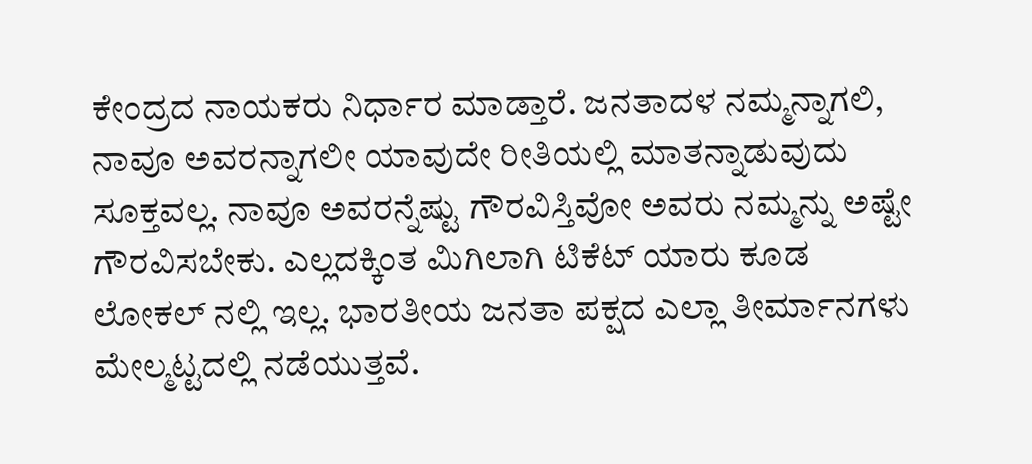ಕೇಂದ್ರದ ನಾಯಕರು ನಿರ್ಧಾರ ಮಾಡ್ತಾರೆ. ಜನತಾದಳ ನಮ್ಮನ್ನಾಗಲಿ, ನಾವೂ ಅವರನ್ನಾಗಲೀ ಯಾವುದೇ ರೀತಿಯಲ್ಲಿ ಮಾತನ್ನಾಡುವುದು ಸೂಕ್ತವಲ್ಲ. ನಾವೂ ಅವರನ್ನೆಷ್ಟು ಗೌರವಿಸ್ತಿವೋ ಅವರು ನಮ್ಮನ್ನು ಅಷ್ಟೇ ಗೌರವಿಸಬೇಕು. ಎಲ್ಲದಕ್ಕಿಂತ ಮಿಗಿಲಾಗಿ ಟಿಕೆಟ್ ಯಾರು ಕೂಡ ಲೋಕಲ್ ನಲ್ಲಿ ಇಲ್ಲ. ಭಾರತೀಯ ಜನತಾ ಪಕ್ಷದ ಎಲ್ಲಾ ತೀರ್ಮಾನಗಳು ಮೇಲ್ಮಟ್ಟದಲ್ಲಿ ನಡೆಯುತ್ತವೆ.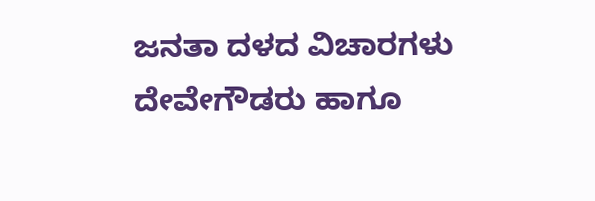ಜನತಾ ದಳದ ವಿಚಾರಗಳು ದೇವೇಗೌಡರು ಹಾಗೂ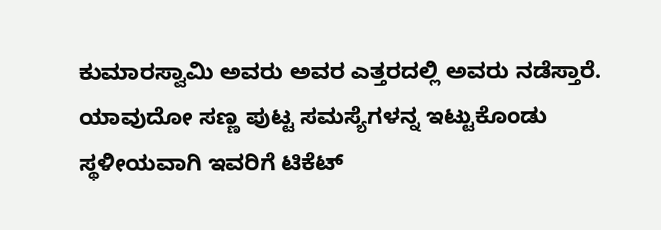ಕುಮಾರಸ್ವಾಮಿ ಅವರು ಅವರ ಎತ್ತರದಲ್ಲಿ ಅವರು ನಡೆಸ್ತಾರೆ. ಯಾವುದೋ ಸಣ್ಣ ಪುಟ್ಟ ಸಮಸ್ಯೆಗಳನ್ನ ಇಟ್ಟುಕೊಂಡು ಸ್ಥಳೀಯವಾಗಿ ಇವರಿಗೆ ಟಿಕೆಟ್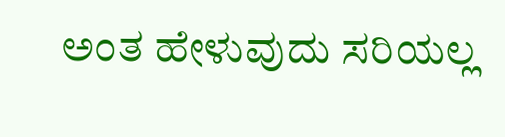ಅಂತ ಹೇಳುವುದು ಸರಿಯಲ್ಲ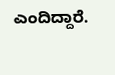ಎಂದಿದ್ದಾರೆ.